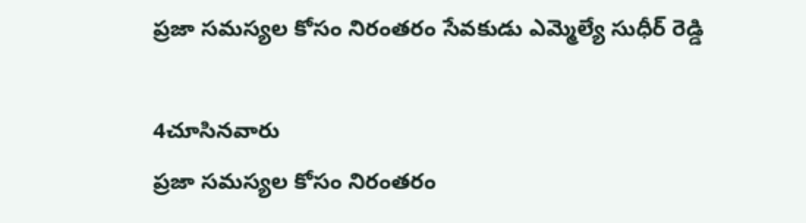ప్రజా సమస్యల కోసం నిరంతరం సేవకుడు ఎమ్మెల్యే సుధీర్ రెడ్డి

4చూసినవారు
ప్రజా సమస్యల కోసం నిరంతరం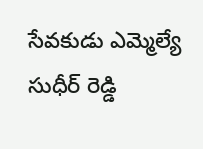సేవకుడు ఎమ్మెల్యే సుధీర్ రెడ్డి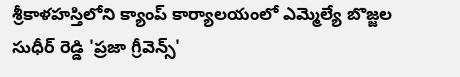శ్రీకాళహస్తిలోని క్యాంప్ కార్యాలయంలో ఎమ్మెల్యే బొజ్జల సుధీర్ రెడ్డి 'ప్రజా గ్రీవెన్స్'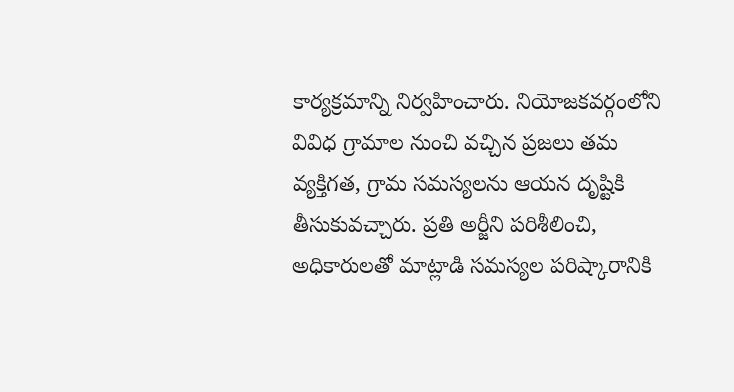కార్యక్రమాన్ని నిర్వహించారు. నియోజకవర్గంలోని వివిధ గ్రామాల నుంచి వచ్చిన ప్రజలు తమ వ్యక్తిగత, గ్రామ సమస్యలను ఆయన దృష్టికి తీసుకువచ్చారు. ప్రతి అర్జీని పరిశీలించి, అధికారులతో మాట్లాడి సమస్యల పరిష్కారానికి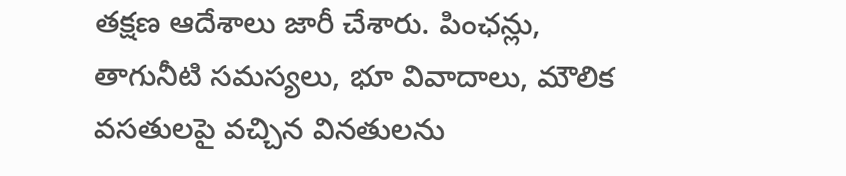తక్షణ ఆదేశాలు జారీ చేశారు. పింఛన్లు, తాగునీటి సమస్యలు, భూ వివాదాలు, మౌలిక వసతులపై వచ్చిన వినతులను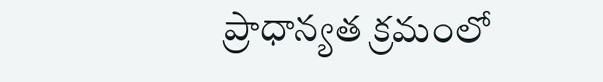ప్రాధాన్యత క్రమంలో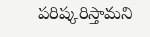పరిష్కరిస్తామని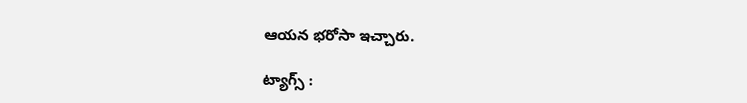ఆయన భరోసా ఇచ్చారు.

ట్యాగ్స్ :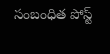సంబంధిత పోస్ట్